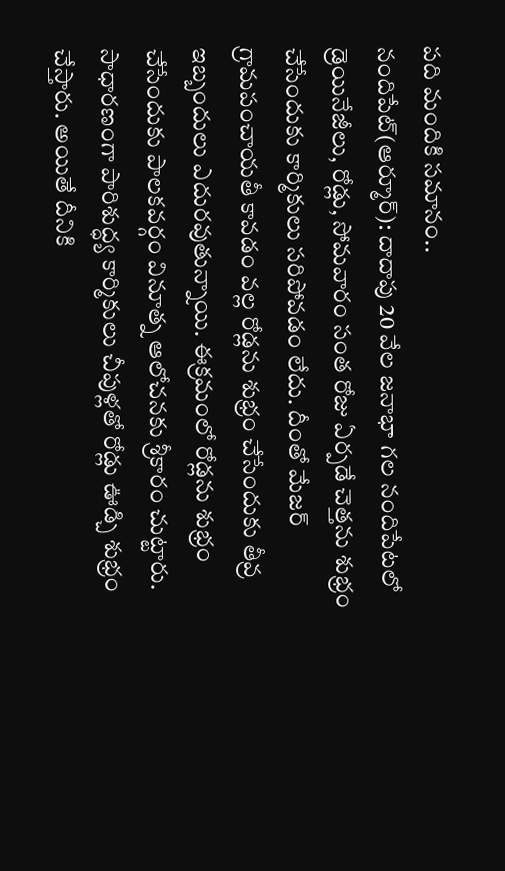పది మందికి సమానం..
నందిపేట్(ఆర్మూర్): దాదాపు 20 వేల జనాభా గల నందిపేటలో డ్రెయినేజీలు, రోడ్లు, సోమవారం సంత రోజు ఏర్పడే చెత్తను శుభ్రం చేసేందుకు కార్మికులు సరిపోవడం లేదు. దీంతో మేజర్ గ్రామపంచాయతీ కావడం వల్ల రోడ్లను శుభ్రం చేసేందుకు తీవ్ర ఇబ్బందులు ఎదురవుతున్నాయి. ఈక్రమంలో రోడ్లను శుభ్రం చేసేందుకు పాలకవర్గం వినూత్న ఆలోచనకు శ్రీకారం చుట్టారు. సాధారణంగా పారిశుద్ధ్య కార్మికులు చీపుళ్లతో రోడ్లు ఊడ్చి శుభ్రం చేస్తారు. అయితే దీనికి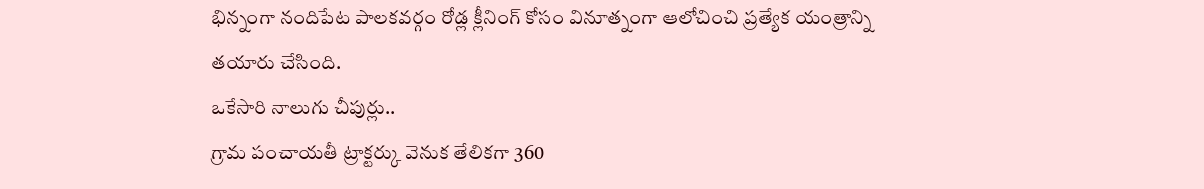భిన్నంగా నందిపేట పాలకవర్గం రోడ్ల క్లీనింగ్ కోసం వినూత్నంగా ఆలోచించి ప్రత్యేక యంత్రాన్ని తయారు చేసింది.
ఒకేసారి నాలుగు చీపుర్లు..
గ్రామ పంచాయతీ ట్రాక్టర్కు వెనుక తేలికగా 360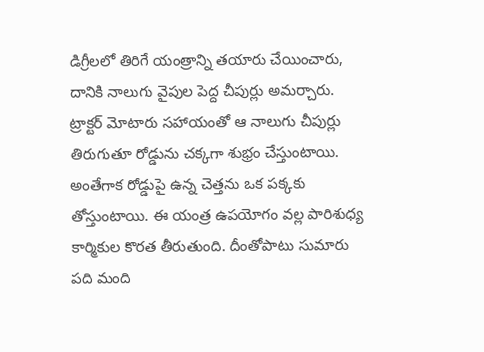డిగ్రీలలో తిరిగే యంత్రాన్ని తయారు చేయించారు, దానికి నాలుగు వైపుల పెద్ద చీపుర్లు అమర్చారు. ట్రాక్టర్ మోటారు సహాయంతో ఆ నాలుగు చీపుర్లు తిరుగుతూ రోడ్డును చక్కగా శుభ్రం చేస్తుంటాయి. అంతేగాక రోడ్డుపై ఉన్న చెత్తను ఒక పక్కకు తోస్తుంటాయి. ఈ యంత్ర ఉపయోగం వల్ల పారిశుధ్య కార్మికుల కొరత తీరుతుంది. దీంతోపాటు సుమారు పది మంది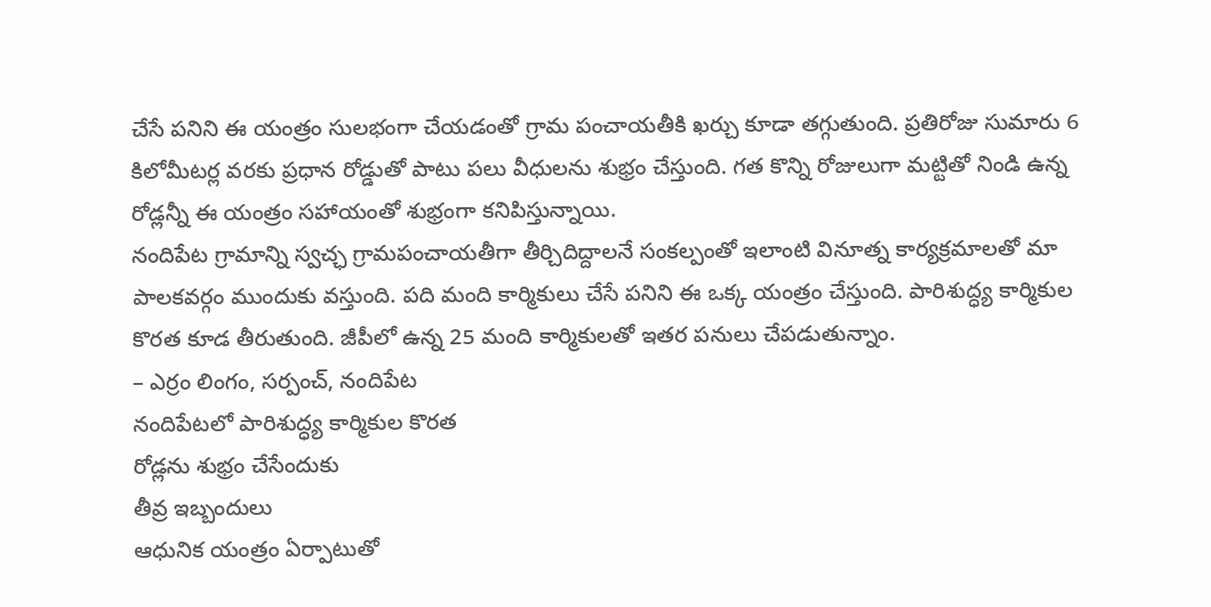చేసే పనిని ఈ యంత్రం సులభంగా చేయడంతో గ్రామ పంచాయతీకి ఖర్చు కూడా తగ్గుతుంది. ప్రతిరోజు సుమారు 6 కిలోమీటర్ల వరకు ప్రధాన రోడ్డుతో పాటు పలు వీధులను శుభ్రం చేస్తుంది. గత కొన్ని రోజులుగా మట్టితో నిండి ఉన్న రోడ్లన్నీ ఈ యంత్రం సహాయంతో శుభ్రంగా కనిపిస్తున్నాయి.
నందిపేట గ్రామాన్ని స్వచ్ఛ గ్రామపంచాయతీగా తీర్చిదిద్దాలనే సంకల్పంతో ఇలాంటి వినూత్న కార్యక్రమాలతో మా పాలకవర్గం ముందుకు వస్తుంది. పది మంది కార్మికులు చేసే పనిని ఈ ఒక్క యంత్రం చేస్తుంది. పారిశుద్ధ్య కార్మికుల కొరత కూడ తీరుతుంది. జీపీలో ఉన్న 25 మంది కార్మికులతో ఇతర పనులు చేపడుతున్నాం.
– ఎర్రం లింగం, సర్పంచ్, నందిపేట
నందిపేటలో పారిశుద్ధ్య కార్మికుల కొరత
రోడ్లను శుభ్రం చేసేందుకు
తీవ్ర ఇబ్బందులు
ఆధునిక యంత్రం ఏర్పాటుతో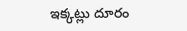ఇక్కట్లు దూరం